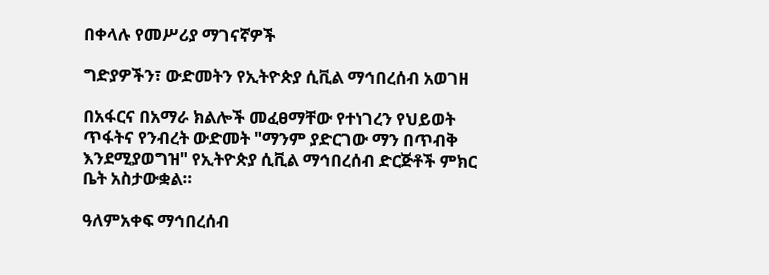በቀላሉ የመሥሪያ ማገናኛዎች

ግድያዎችን፣ ውድመትን የኢትዮጵያ ሲቪል ማኅበረሰብ አወገዘ

በአፋርና በአማራ ክልሎች መፈፀማቸው የተነገረን የህይወት ጥፋትና የንብረት ውድመት "ማንም ያድርገው ማን በጥብቅ እንደሚያወግዝ" የኢትዮጵያ ሲቪል ማኅበረሰብ ድርጅቶች ምክር ቤት አስታውቋል።

ዓለምአቀፍ ማኅበረሰብ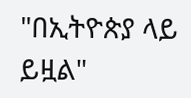"በኢትዮጵያ ላይ ይዟል"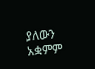ያለውን አቋምም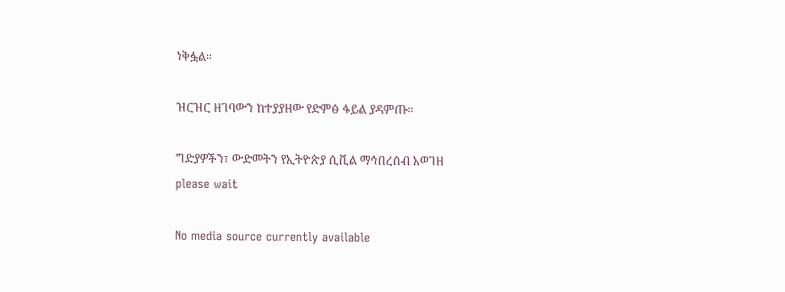ነቅፏል።

ዝርዝር ዘገባውን ከተያያዘው የድምፅ ፋይል ያዳምጡ።

ግድያዎችን፣ ውድመትን የኢትዮጵያ ሲቪል ማኅበረሰብ አወገዘ
please wait

No media source currently available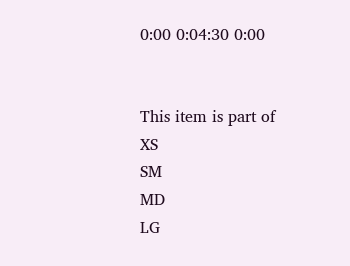0:00 0:04:30 0:00


This item is part of
XS
SM
MD
LG